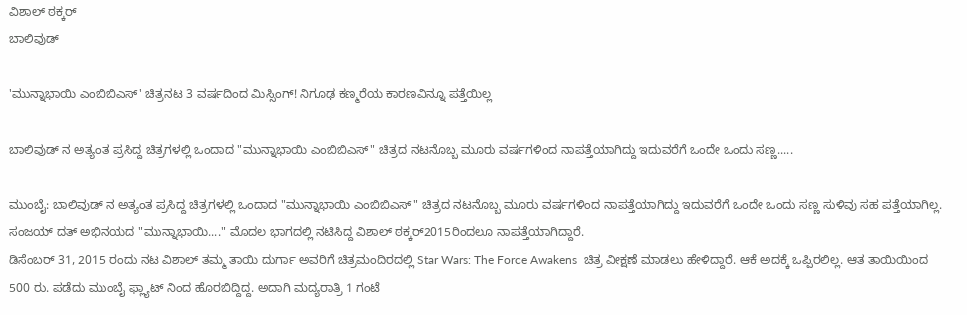ವಿಶಾಲ್ ಠಕ್ಕರ್
ಬಾಲಿವುಡ್

'ಮುನ್ನಾಭಾಯಿ ಎಂಬಿಬಿಎಸ್' ಚಿತ್ರನಟ 3 ವರ್ಷದಿಂದ ಮಿಸ್ಸಿಂಗ್! ನಿಗೂಢ ಕಣ್ಮರೆಯ ಕಾರಣವಿನ್ನೂ ಪತ್ತೆಯಿಲ್ಲ

ಬಾಲಿವುಡ್ ನ ಅತ್ಯಂತ ಪ್ರಸಿದ್ದ ಚಿತ್ರಗಳಲ್ಲಿ ಒಂದಾದ "ಮುನ್ನಾಭಾಯಿ ಎಂಬಿಬಿಎಸ್" ಚಿತ್ರದ ನಟನೊಬ್ಬ ಮೂರು ವರ್ಷಗಳಿಂದ ನಾಪತ್ತೆಯಾಗಿದ್ದು ಇದುವರೆಗೆ ಒಂದೇ ಒಂದು ಸಣ್ಣ.....

ಮುಂಬೈ: ಬಾಲಿವುಡ್ ನ ಅತ್ಯಂತ ಪ್ರಸಿದ್ದ ಚಿತ್ರಗಳಲ್ಲಿ ಒಂದಾದ "ಮುನ್ನಾಭಾಯಿ ಎಂಬಿಬಿಎಸ್" ಚಿತ್ರದ ನಟನೊಬ್ಬ ಮೂರು ವರ್ಷಗಳಿಂದ ನಾಪತ್ತೆಯಾಗಿದ್ದು ಇದುವರೆಗೆ ಒಂದೇ ಒಂದು ಸಣ್ಣ ಸುಳಿವು ಸಹ ಪತ್ತೆಯಾಗಿಲ್ಲ. ಸಂಜಯ್ ದತ್ ಅಭಿನಯದ "ಮುನ್ನಾಭಾಯಿ...." ಮೊದಲ ಭಾಗದಲ್ಲಿ ನಟಿಸಿದ್ದ ವಿಶಾಲ್ ಠಕ್ಕರ್2015ರಿಂದಲೂ ನಾಪತ್ತೆಯಾಗಿದ್ದಾರೆ.
ಡಿಸೆಂಬರ್ 31, 2015 ರಂದು ನಟ ವಿಶಾಲ್ ತಮ್ಮ ತಾಯಿ ದುರ್ಗಾ ಅವರಿಗೆ ಚಿತ್ರಮಂದಿರದಲ್ಲಿ Star Wars: The Force Awakens  ಚಿತ್ರ ವೀಕ್ಷಣೆ ಮಾಡಲು ಹೇಳಿದ್ದಾರೆ. ಆಕೆ ಅದಕ್ಕೆ ಒಪ್ಪಿರಲಿಲ್ಲ. ಆತ ತಾಯಿಯಿಂದ 500 ರು. ಪಡೆದು ಮುಂಬೈ ಫ್ಲ್ಯಾಟ್ ನಿಂದ ಹೊರಬಿದ್ದಿದ್ದ. ಅದಾಗಿ ಮದ್ಯರಾತ್ರಿ 1 ಗಂಟೆ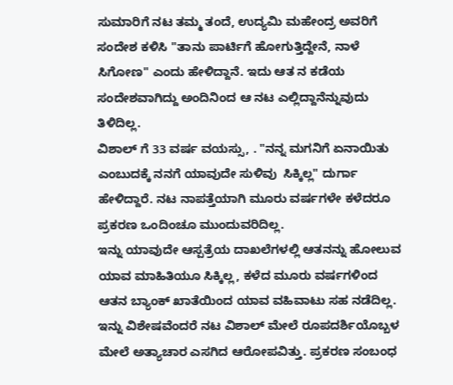ಸುಮಾರಿಗೆ ನಟ ತಮ್ಮ ತಂದೆ, ಉದ್ಯಮಿ ಮಹೇಂದ್ರ ಅವರಿಗೆ ಸಂದೇಶ ಕಳಿಸಿ "ತಾನು ಪಾರ್ಟಿಗೆ ಹೋಗುತ್ತಿದ್ದೇನೆ, ನಾಳೆ ಸಿಗೋಣ" ಎಂದು ಹೇಳಿದ್ದಾನೆ. ಇದು ಆತ ನ ಕಡೆಯ ಸಂದೇಶವಾಗಿದ್ದು ಅಂದಿನಿಂದ ಆ ನಟ ಎಲ್ಲಿದ್ದಾನೆನ್ನುವುದು ತಿಳಿದಿಲ್ಲ.
ವಿಶಾಲ್ ಗೆ 33 ವರ್ಷ ವಯಸ್ಸು, . "ನನ್ನ ಮಗನಿಗೆ ಏನಾಯಿತು ಎಂಬುದಕ್ಕೆ ನನಗೆ ಯಾವುದೇ ಸುಳಿವು  ಸಿಕ್ಕಿಲ್ಲ" ದುರ್ಗಾ ಹೇಳಿದ್ದಾರೆ. ನಟ ನಾಪತ್ತೆಯಾಗಿ ಮೂರು ವರ್ಷಗಳೇ ಕಳೆದರೂ ಪ್ರಕರಣ ಒಂದಿಂಚೂ ಮುಂದುವರಿದಿಲ್ಲ.
ಇನ್ನು ಯಾವುದೇ ಆಸ್ಪತ್ರೆಯ ದಾಖಲೆಗಳಲ್ಲಿ ಆತನನ್ನು ಹೋಲುವ ಯಾವ ಮಾಹಿತಿಯೂ ಸಿಕ್ಕಿಲ್ಲ, ಕಳೆದ ಮೂರು ವರ್ಷಗಳಿಂದ ಆತನ ಬ್ಯಾಂಕ್ ಖಾತೆಯಿಂದ ಯಾವ ವಹಿವಾಟು ಸಹ ನಡೆದಿಲ್ಲ.
ಇನ್ನು ವಿಶೇಷವೆಂದರೆ ನಟ ವಿಶಾಲ್ ಮೇಲೆ ರೂಪದರ್ಶಿಯೊಬ್ಬಳ ಮೇಲೆ ಅತ್ಯಾಚಾರ ಎಸಗಿದ ಆರೋಪವಿತ್ತು. ಪ್ರಕರಣ ಸಂಬಂಧ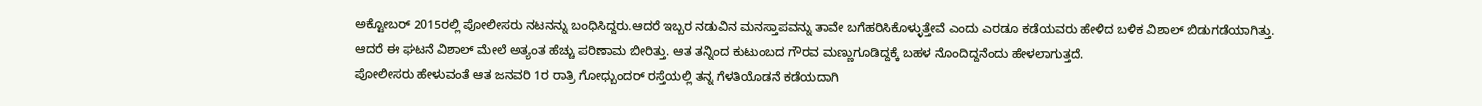ಅಕ್ಟೋಬರ್ 2015ರಲ್ಲಿ ಪೋಲೀಸರು ನಟನನ್ನು ಬಂಧಿಸಿದ್ದರು.ಆದರೆ ಇಬ್ಬರ ನಡುವಿನ ಮನಸ್ತಾಪವನ್ನು ತಾವೇ ಬಗೆಹರಿಸಿಕೊಳ್ಳುತ್ತೇವೆ ಎಂದು ಎರಡೂ ಕಡೆಯವರು ಹೇಳಿದ ಬಳಿಕ ವಿಶಾಲ್ ಬಿಡುಗಡೆಯಾಗಿತ್ತು.
ಆದರೆ ಈ ಘಟನೆ ವಿಶಾಲ್ ಮೇಲೆ ಅತ್ಯಂತ ಹೆಚ್ಚು ಪರಿಣಾಮ ಬೀರಿತ್ತು. ಆತ ತನ್ನಿಂದ ಕುಟುಂಬದ ಗೌರವ ಮಣ್ಣುಗೂಡಿದ್ದಕ್ಕೆ ಬಹಳ ನೊಂದಿದ್ದನೆಂದು ಹೇಳಲಾಗುತ್ತದೆ.
ಪೋಲೀಸರು ಹೇಳುವಂತೆ ಆತ ಜನವರಿ 1ರ ರಾತ್ರಿ ಗೋಧ್ಬುಂದರ್ ರಸ್ತೆಯಲ್ಲಿ ತನ್ನ ಗೆಳತಿಯೊಡನೆ ಕಡೆಯದಾಗಿ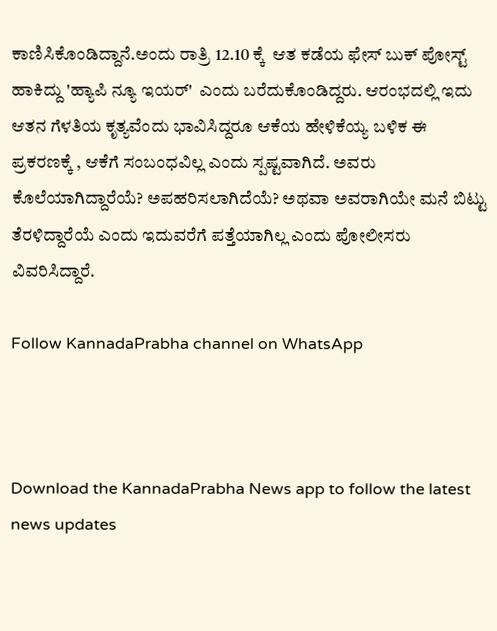ಕಾಣಿಸಿಕೊಂಡಿದ್ದಾನೆ.ಅಂದು ರಾತ್ರಿ 12.10 ಕ್ಕೆ  ಆತ ಕಡೆಯ ಫೇಸ್ ಬುಕ್ ಪೋಸ್ಟ್ ಹಾಕಿದ್ದು 'ಹ್ಯಾಪಿ ನ್ಯೂ ಇಯರ್'  ಎಂದು ಬರೆದುಕೊಂಡಿದ್ದರು. ಆರಂಭದಲ್ಲಿ ಇದು ಆತನ ಗೆಳತಿಯ ಕೃತ್ಯವೆಂದು ಭಾವಿಸಿದ್ದರೂ ಆಕೆಯ ಹೇಳಿಕೆಯ್ಯ ಬಳಿಕ ಈ ಪ್ರಕರಣಕ್ಕೆ , ಆಕೆಗೆ ಸಂಬಂಧವಿಲ್ಲ ಎಂದು ಸ್ಪಷ್ಟವಾಗಿದೆ. ಅವರು ಕೊಲೆಯಾಗಿದ್ದಾರೆಯೆ? ಅಪಹರಿಸಲಾಗಿದೆಯೆ? ಅಥವಾ ಅವರಾಗಿಯೇ ಮನೆ ಬಿಟ್ಟು ತೆರಳಿದ್ದಾರೆಯೆ ಎಂದು ಇದುವರೆಗೆ ಪತ್ತೆಯಾಗಿಲ್ಲ ಎಂದು ಪೋಲೀಸರು ವಿವರಿಸಿದ್ದಾರೆ.

Follow KannadaPrabha channel on WhatsApp



Download the KannadaPrabha News app to follow the latest news updates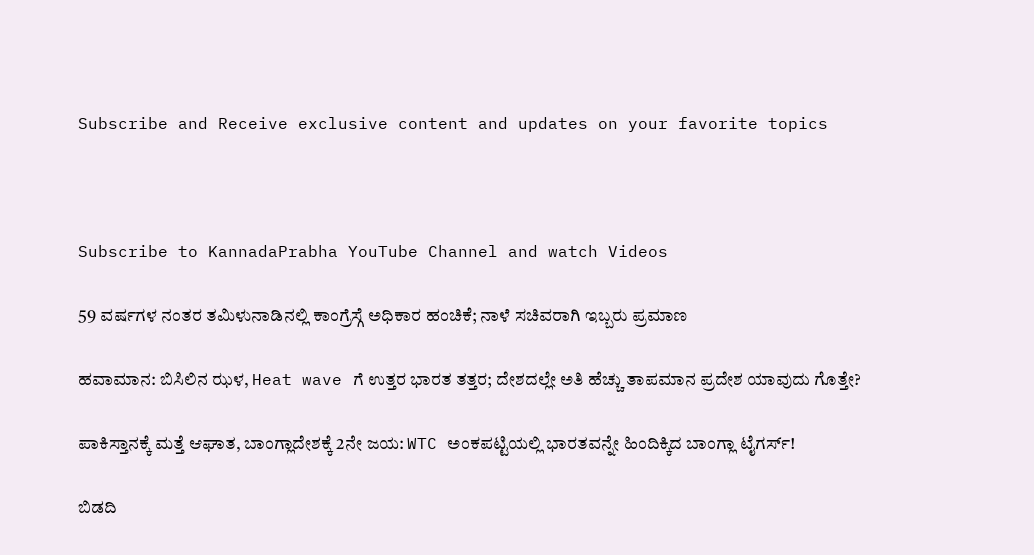Subscribe and Receive exclusive content and updates on your favorite topics



Subscribe to KannadaPrabha YouTube Channel and watch Videos

59 ವರ್ಷಗಳ ನಂತರ ತಮಿಳುನಾಡಿನಲ್ಲಿ ಕಾಂಗ್ರೆಸ್ಗೆ ಅಧಿಕಾರ ಹಂಚಿಕೆ; ನಾಳೆ ಸಚಿವರಾಗಿ ಇಬ್ಬರು ಪ್ರಮಾಣ

ಹವಾಮಾನ: ಬಿಸಿಲಿನ ಝಳ, Heat wave ಗೆ ಉತ್ತರ ಭಾರತ ತತ್ತರ; ದೇಶದಲ್ಲೇ ಅತಿ ಹೆಚ್ಚು ತಾಪಮಾನ ಪ್ರದೇಶ ಯಾವುದು ಗೊತ್ತೇ?

ಪಾಕಿಸ್ತಾನಕ್ಕೆ ಮತ್ತೆ ಆಘಾತ, ಬಾಂಗ್ಲಾದೇಶಕ್ಕೆ 2ನೇ ಜಯ: WTC ಅಂಕಪಟ್ಟಿಯಲ್ಲಿ ಭಾರತವನ್ನೇ ಹಿಂದಿಕ್ಕಿದ ಬಾಂಗ್ಲಾ ಟೈಗರ್ಸ್!

ಬಿಡದಿ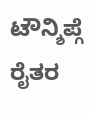ಟೌನ್ಶಿಪ್ಗೆ ರೈತರ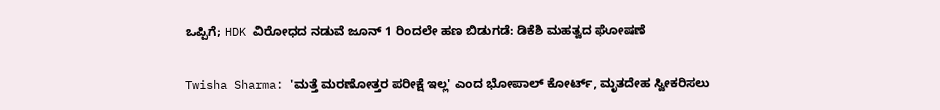ಒಪ್ಪಿಗೆ; HDK ವಿರೋಧದ ನಡುವೆ ಜೂನ್ 1 ರಿಂದಲೇ ಹಣ ಬಿಡುಗಡೆ: ಡಿಕೆಶಿ ಮಹತ್ವದ ಘೋಷಣೆ

Twisha Sharma: 'ಮತ್ತೆ ಮರಣೋತ್ತರ ಪರೀಕ್ಷೆ ಇಲ್ಲ' ಎಂದ ಭೋಪಾಲ್ ಕೋರ್ಟ್, ಮೃತದೇಹ ಸ್ವೀಕರಿಸಲು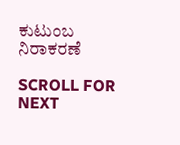ಕುಟುಂಬ ನಿರಾಕರಣೆ

SCROLL FOR NEXT